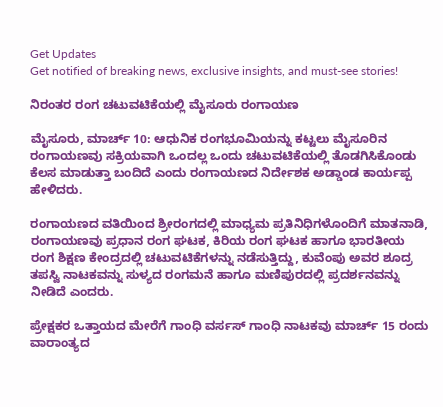Get Updates
Get notified of breaking news, exclusive insights, and must-see stories!

ನಿರಂತರ ರಂಗ ಚಟುವಟಿಕೆಯಲ್ಲಿ ಮೈಸೂರು ರಂಗಾಯಣ

ಮೈಸೂರು, ಮಾರ್ಚ್ 10: ಆಧುನಿಕ ರಂಗಭೂಮಿಯನ್ನು ಕಟ್ಟಲು ಮೈಸೂರಿನ ರಂಗಾಯಣವು ಸಕ್ರಿಯವಾಗಿ ಒಂದಲ್ಲ ಒಂದು ಚಟುವಟಿಕೆಯಲ್ಲಿ ತೊಡಗಿಸಿಕೊಂಡು ಕೆಲಸ ಮಾಡುತ್ತಾ ಬಂದಿದೆ ಎಂದು ರಂಗಾಯಣದ ನಿರ್ದೇಶಕ ಅಡ್ಡಾಂಡ ಕಾರ್ಯಪ್ಪ ಹೇಳಿದರು.

ರಂಗಾಯಣದ ವತಿಯಿಂದ ಶ್ರೀರಂಗದಲ್ಲಿ ಮಾಧ್ಯಮ ಪ್ರತಿನಿಧಿಗಳೊಂದಿಗೆ ಮಾತನಾಡಿ, ರಂಗಾಯಣವು ಪ್ರಧಾನ ರಂಗ ಘಟಕ, ಕಿರಿಯ ರಂಗ ಘಟಕ ಹಾಗೂ ಭಾರತೀಯ ರಂಗ ಶಿಕ್ಷಣ ಕೇಂದ್ರದಲ್ಲಿ ಚಟುವಟಿಕೆಗಳನ್ನು ನಡೆಸುತ್ತಿದ್ದು, ಕುವೆಂಪು ಅವರ ಶೂದ್ರ ತಪಸ್ವಿ ನಾಟಕವನ್ನು ಸುಳ್ಯದ ರಂಗಮನೆ ಹಾಗೂ ಮಣಿಪುರದಲ್ಲಿ ಪ್ರದರ್ಶನವನ್ನು ನೀಡಿದೆ ಎಂದರು.

ಪ್ರೇಕ್ಷಕರ ಒತ್ತಾಯದ ಮೇರೆಗೆ ಗಾಂಧಿ ವರ್ಸಸ್ ಗಾಂಧಿ ನಾಟಕವು ಮಾರ್ಚ್ 15 ರಂದು ವಾರಾಂತ್ಯದ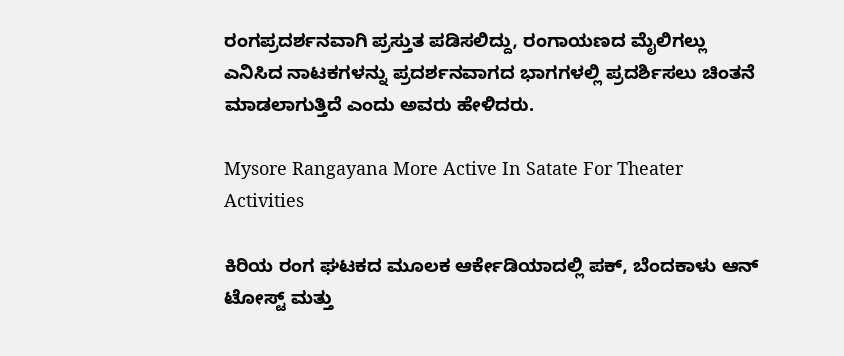ರಂಗಪ್ರದರ್ಶನವಾಗಿ ಪ್ರಸ್ತುತ ಪಡಿಸಲಿದ್ದು, ರಂಗಾಯಣದ ಮೈಲಿಗಲ್ಲು ಎನಿಸಿದ ನಾಟಕಗಳನ್ನು ಪ್ರದರ್ಶನವಾಗದ ಭಾಗಗಳಲ್ಲಿ ಪ್ರದರ್ಶಿಸಲು ಚಿಂತನೆ ಮಾಡಲಾಗುತ್ತಿದೆ ಎಂದು ಅವರು ಹೇಳಿದರು.

Mysore Rangayana More Active In Satate For Theater Activities

ಕಿರಿಯ ರಂಗ ಘಟಕದ ಮೂಲಕ ಆರ್ಕೇಡಿಯಾದಲ್ಲಿ ಪಕ್, ಬೆಂದಕಾಳು ಆನ್ ಟೋಸ್ಟ್ ಮತ್ತು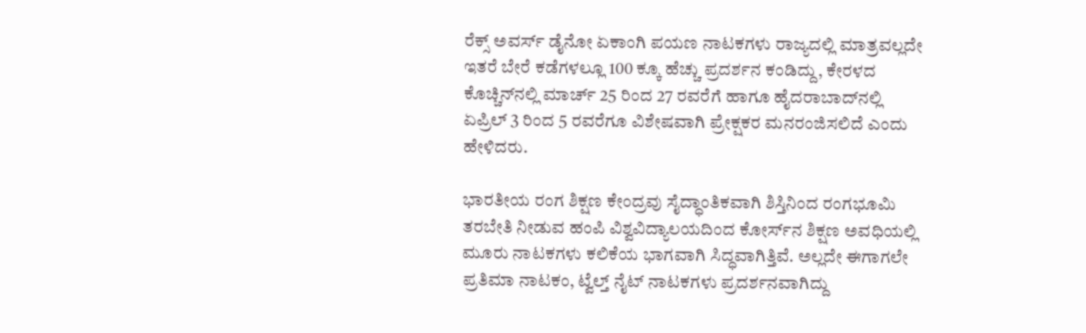ರೆಕ್ಸ್ ಅವರ್ಸ್ ಡೈನೋ ಏಕಾಂಗಿ ಪಯಣ ನಾಟಕಗಳು ರಾಜ್ಯದಲ್ಲಿ ಮಾತ್ರವಲ್ಲದೇ ಇತರೆ ಬೇರೆ ಕಡೆಗಳಲ್ಲೂ 100 ಕ್ಕೂ ಹೆಚ್ಚು ಪ್ರದರ್ಶನ ಕಂಡಿದ್ದು, ಕೇರಳದ ಕೊಚ್ಚಿನ್‍ನಲ್ಲಿ ಮಾರ್ಚ್ 25 ರಿಂದ 27 ರವರೆಗೆ ಹಾಗೂ ಹೈದರಾಬಾದ್‍ನಲ್ಲಿ ಏಪ್ರಿಲ್ 3 ರಿಂದ 5 ರವರೆಗೂ ವಿಶೇಷವಾಗಿ ಪ್ರೇಕ್ಷಕರ ಮನರಂಜಿಸಲಿದೆ ಎಂದು ಹೇಳಿದರು.

ಭಾರತೀಯ ರಂಗ ಶಿಕ್ಷಣ ಕೇಂದ್ರವು ಸೈದ್ಧಾಂತಿಕವಾಗಿ ಶಿಸ್ತಿನಿಂದ ರಂಗಭೂಮಿ ತರಬೇತಿ ನೀಡುವ ಹಂಪಿ ವಿಶ್ವವಿದ್ಯಾಲಯದಿಂದ ಕೋರ್ಸ್‍ನ ಶಿಕ್ಷಣ ಅವಧಿಯಲ್ಲಿ ಮೂರು ನಾಟಕಗಳು ಕಲಿಕೆಯ ಭಾಗವಾಗಿ ಸಿದ್ಧವಾಗಿತ್ತಿವೆ. ಅಲ್ಲದೇ ಈಗಾಗಲೇ ಪ್ರತಿಮಾ ನಾಟಕಂ, ಟ್ವೆಲ್ತ್ ನೈಟ್ ನಾಟಕಗಳು ಪ್ರದರ್ಶನವಾಗಿದ್ದು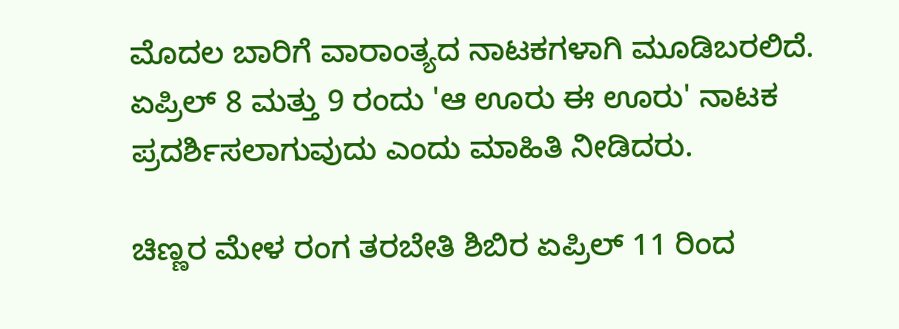ಮೊದಲ ಬಾರಿಗೆ ವಾರಾಂತ್ಯದ ನಾಟಕಗಳಾಗಿ ಮೂಡಿಬರಲಿದೆ. ಏಪ್ರಿಲ್ 8 ಮತ್ತು 9 ರಂದು 'ಆ ಊರು ಈ ಊರು' ನಾಟಕ ಪ್ರದರ್ಶಿಸಲಾಗುವುದು ಎಂದು ಮಾಹಿತಿ ನೀಡಿದರು.

ಚಿಣ್ಣರ ಮೇಳ ರಂಗ ತರಬೇತಿ ಶಿಬಿರ ಏಪ್ರಿಲ್ 11 ರಿಂದ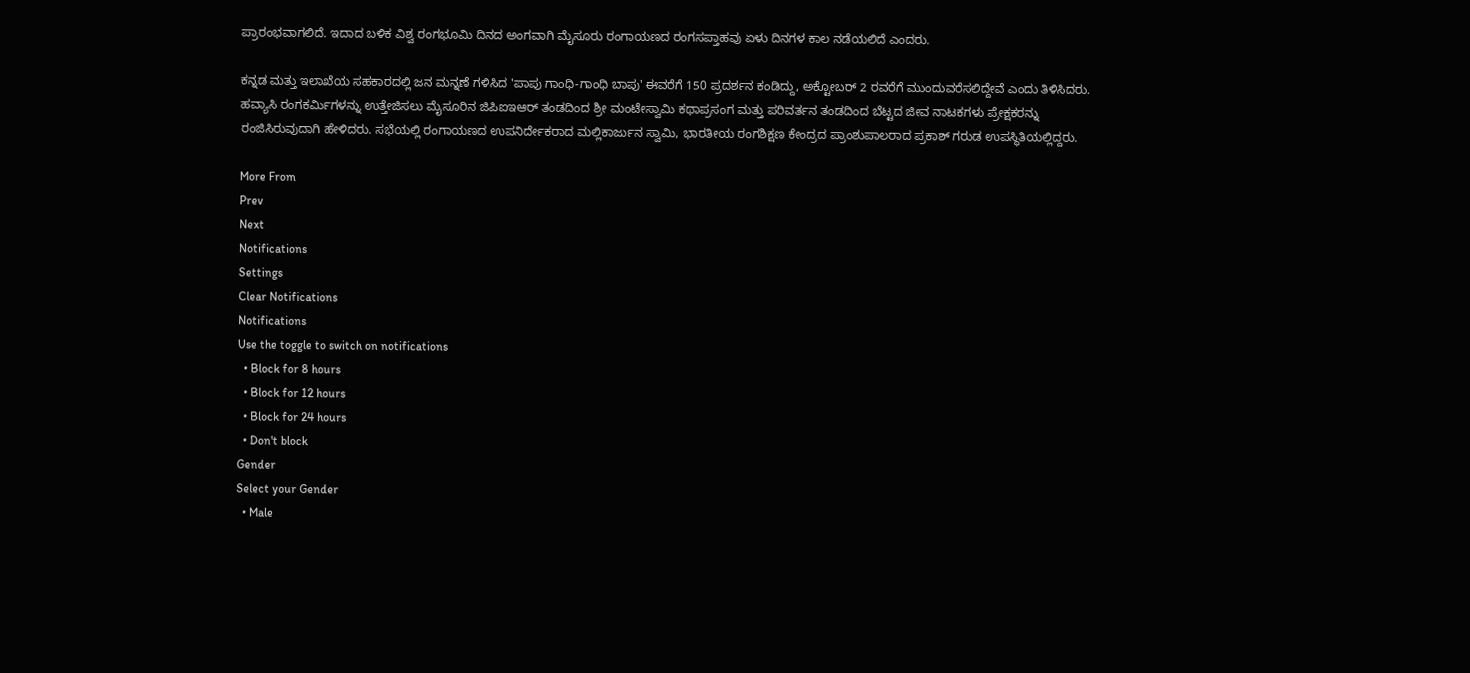ಪ್ರಾರಂಭವಾಗಲಿದೆ. ಇದಾದ ಬಳಿಕ ವಿಶ್ವ ರಂಗಭೂಮಿ ದಿನದ ಅಂಗವಾಗಿ ಮೈಸೂರು ರಂಗಾಯಣದ ರಂಗಸಪ್ತಾಹವು ಏಳು ದಿನಗಳ ಕಾಲ ನಡೆಯಲಿದೆ ಎಂದರು.

ಕನ್ನಡ ಮತ್ತು ಇಲಾಖೆಯ ಸಹಕಾರದಲ್ಲಿ ಜನ ಮನ್ನಣೆ ಗಳಿಸಿದ 'ಪಾಪು ಗಾಂಧಿ-ಗಾಂಧಿ ಬಾಪು' ಈವರೆಗೆ 150 ಪ್ರದರ್ಶನ ಕಂಡಿದ್ದು, ಅಕ್ಟೋಬರ್ 2 ರವರೆಗೆ ಮುಂದುವರೆಸಲಿದ್ದೇವೆ ಎಂದು ತಿಳಿಸಿದರು. ಹವ್ಯಾಸಿ ರಂಗಕರ್ಮಿಗಳನ್ನು ಉತ್ತೇಜಿಸಲು ಮೈಸೂರಿನ ಜಿಪಿಐಇಆರ್ ತಂಡದಿಂದ ಶ್ರೀ ಮಂಟೇಸ್ವಾಮಿ ಕಥಾಪ್ರಸಂಗ ಮತ್ತು ಪರಿವರ್ತನ ತಂಡದಿಂದ ಬೆಟ್ಟದ ಜೀವ ನಾಟಕಗಳು ಪ್ರೇಕ್ಷಕರನ್ನು ರಂಜಿಸಿರುವುದಾಗಿ ಹೇಳಿದರು. ಸಭೆಯಲ್ಲಿ ರಂಗಾಯಣದ ಉಪನಿರ್ದೇಕರಾದ ಮಲ್ಲಿಕಾರ್ಜುನ ಸ್ವಾಮಿ, ಭಾರತೀಯ ರಂಗಶಿಕ್ಷಣ ಕೇಂದ್ರದ ಪ್ರಾಂಶುಪಾಲರಾದ ಪ್ರಕಾಶ್ ಗರುಡ ಉಪಸ್ಥಿತಿಯಲ್ಲಿದ್ದರು.

More From
Prev
Next
Notifications
Settings
Clear Notifications
Notifications
Use the toggle to switch on notifications
  • Block for 8 hours
  • Block for 12 hours
  • Block for 24 hours
  • Don't block
Gender
Select your Gender
  • Male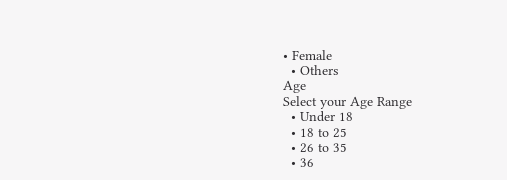• Female
  • Others
Age
Select your Age Range
  • Under 18
  • 18 to 25
  • 26 to 35
  • 36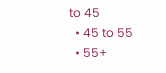to 45
  • 45 to 55
  • 55+